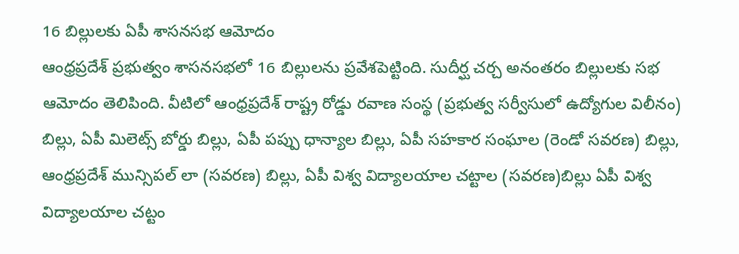16 బిల్లులకు ఏపీ శాసనసభ ఆమోదం
ఆంధ్రప్రదేశ్ ప్రభుత్వం శాసనసభలో 16 బిల్లులను ప్రవేశపెట్టింది. సుదీర్ఘ చర్చ అనంతరం బిల్లులకు సభ ఆమోదం తెలిపింది. వీటిలో ఆంధ్రప్రదేశ్ రాష్ట్ర రోడ్డు రవాణ సంస్థ (ప్రభుత్వ సర్వీసులో ఉద్యోగుల విలీనం) బిల్లు, ఏపీ మిలెట్స్ బోర్డు బిల్లు, ఏపీ పప్పు ధాన్యాల బిల్లు, ఏపీ సహకార సంఘాల (రెండో సవరణ) బిల్లు, ఆంధ్రప్రదేశ్ మున్సిపల్ లా (సవరణ) బిల్లు, ఏపీ విశ్వ విద్యాలయాల చట్టాల (సవరణ)బిల్లు ఏపీ విశ్వ విద్యాలయాల చట్టం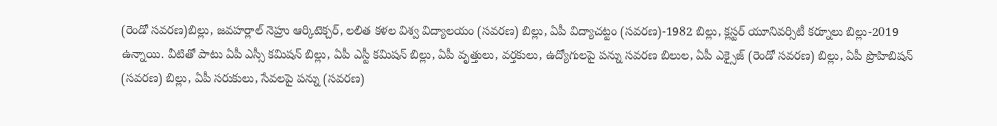(రెండో సవరణ)బిల్లు, జవహర్లాల్ నెహ్రు ఆర్కిటెక్చర్, లలిత కళల విశ్వ విద్యాలయం (సవరణ) బిల్లు, ఏపీ విద్యాచట్టం (సవరణ)-1982 బిల్లు, క్లస్టర్ యూనివర్సిటీ కర్నూలు బిల్లు-2019 ఉన్నాయి. వీటితో పాటు ఏపీ ఎస్సీ కమిషన్ బిల్లు, ఏపీ ఎస్టీ కమిషన్ బిల్లు, ఏపీ వృత్తులు, వర్తకులు, ఉద్యోగులపై పన్ను సవరణ బిలుల, ఏపీ ఎక్సైజ్ (రెండో సవరణ) బిల్లు, ఏపీ ప్రొహిబిషన్ (సవరణ) బిల్లు, ఏపీ సరుకులు, సేవలపై పన్ను (సవరణ)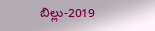బిల్లు-2019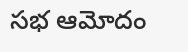సభ ఆమోదం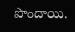పొందాయి.